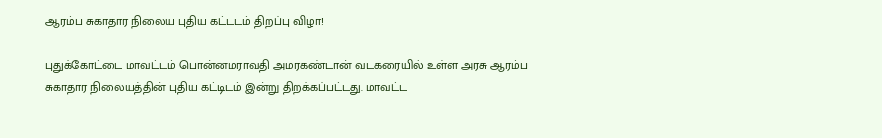ஆரம்ப சுகாதார நிலைய புதிய கட்டடம் திறப்பு விழா!

புதுக்கோட்டை மாவட்டம் பொன்னமராவதி அமரகண்டான் வடகரையில் உள்ள அரசு ஆரம்ப சுகாதார நிலையத்தின் புதிய கட்டிடம் இன்று திறக்கப்பட்டது. மாவட்ட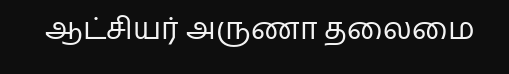ஆட்சியர் அருணா தலைமை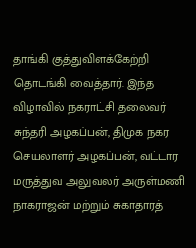தாங்கி குத்துவிளக்கேற்றி தொடங்கி வைத்தார். இந்த விழாவில் நகராட்சி தலைவர் சுந்தரி அழகப்பன், திமுக நகர செயலாளர் அழகப்பன், வட்டார மருத்துவ அலுவலர் அருள்மணி நாகராஜன் மற்றும் சுகாதாரத்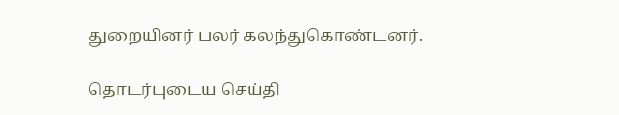துறையினர் பலர் கலந்துகொண்டனர்.

தொடர்புடைய செய்தி